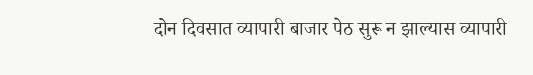दोन दिवसात व्यापारी बाजार पेठ सुरू न झाल्यास व्यापारी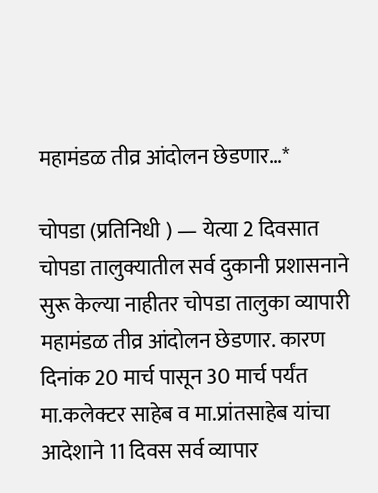महामंडळ तीव्र आंदोलन छेडणार…*

चोपडा (प्रतिनिधी ) — येत्या 2 दिवसात चोपडा तालुक्यातील सर्व दुकानी प्रशासनाने सुरू केल्या नाहीतर चोपडा तालुका व्यापारी महामंडळ तीव्र आंदोलन छेडणार. कारण दिनांक 20 मार्च पासून 30 मार्च पर्यंत मा.कलेक्टर साहेब व मा.प्रांतसाहेब यांचा आदेशाने 11 दिवस सर्व व्यापार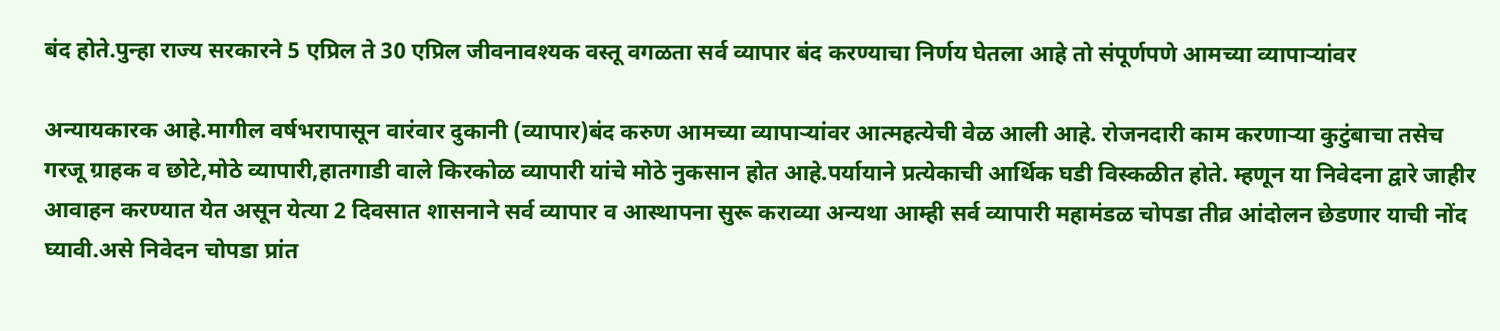बंद होते.पुन्हा राज्य सरकारने 5 एप्रिल ते 30 एप्रिल जीवनावश्यक वस्तू वगळता सर्व व्यापार बंद करण्याचा निर्णय घेतला आहे तो संपूर्णपणे आमच्या व्यापाऱ्यांवर

अन्यायकारक आहे.मागील वर्षभरापासून वारंवार दुकानी (व्यापार)बंद करुण आमच्या व्यापाऱ्यांवर आत्महत्येची वेळ आली आहे. रोजनदारी काम करणाऱ्या कुटुंबाचा तसेच गरजू ग्राहक व छोटे,मोठे व्यापारी,हातगाडी वाले किरकोळ व्यापारी यांचे मोठे नुकसान होत आहे.पर्यायाने प्रत्येकाची आर्थिक घडी विस्कळीत होते. म्हणून या निवेदना द्वारे जाहीर आवाहन करण्यात येत असून येत्या 2 दिवसात शासनाने सर्व व्यापार व आस्थापना सुरू कराव्या अन्यथा आम्ही सर्व व्यापारी महामंडळ चोपडा तीव्र आंदोलन छेडणार याची नोंद घ्यावी.असे निवेदन चोपडा प्रांत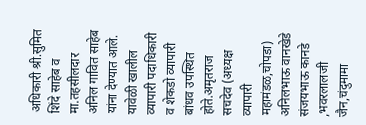अधिकारी श्री.सुमित शिंदे साहेब व मा.तहसीलदार अनिल गावित साहेब यांना देण्यात आले. यावेळी खालील व्यापारी पदाधिकारी व शेकडो व्यापारी बांधव उपस्थित होते.अमृतराज सचदेव (अध्यक्ष व्यापारी महामंडळ,चोपडा) अनिलभाऊ वानखेडे संजयभाऊ कानडे ,भवरलालजी जैन,चंदुमामा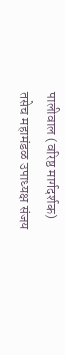पालीवाल (वरिष्ठ मार्गदर्शक) तसेच महामंडळ उपाध्यक्ष संजय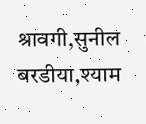श्रावगी,सुनील बरडीया,श्याम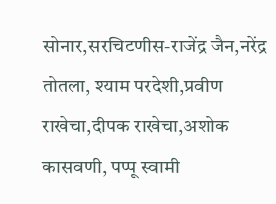सोनार,सरचिटणीस-राजेंद्र जैन,नरेंद्र तोतला, श्याम परदेशी,प्रवीण राखेचा,दीपक राखेचा,अशोक कासवणी, पप्पू स्वामी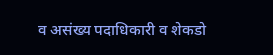व असंख्य पदाधिकारी व शेकडो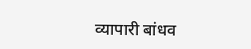व्यापारी बांधव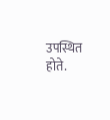उपस्थित होते.